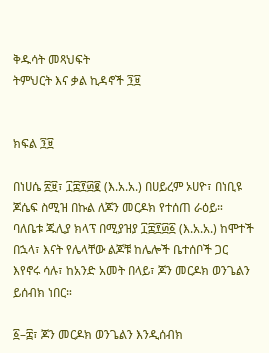ቅዱሳት መጻህፍት
ትምህርት እና ቃል ኪዳኖች ፺፱


ክፍል ፺፱

በነሀሴ ፳፱፣ ፲፰፻፴፪ (እ.አ.አ.) በሀይረም ኦሀዮ፣ በነቢዩ ጆሴፍ ስሚዝ በኩል ለጆን መርዶክ የተሰጠ ራዕይ። ባለቤቱ ጁሊያ ክላፕ በሚያዝያ ፲፰፻፴፩ (እ.አ.አ.) ከሞተች በኋላ፣ እናት የሌላቸው ልጆቹ ከሌሎች ቤተሰቦች ጋር እየኖሩ ሳሉ፣ ከአንድ አመት በላይ፣ ጆን መርዶክ ወንጌልን ይሰብክ ነበር።

፩–፰፣ ጆን መርዶክ ወንጌልን እንዲሰብክ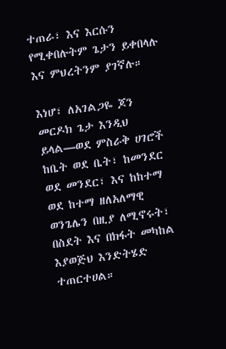ተጠራ፣ እና እርሱን የሚቀበሉትም ጌታን ይቀበላሉ እና ምህረትንም ያገኛሉ።

እነሆ፣ ለአገልጋዬ ጆን መርዶክ ጌታ እንዲህ ይላል—ወደ ምስራቅ ሀገሮች ከቤት ወደ ቤት፣ ከመንደር ወደ መንደር፣ እና ከከተማ ወደ ከተማ ዘለአለማዊ ወንጌሌን በዚያ ለሚኖሩት፣ በስደት እና በክፋት መካከል እያወጅህ እንድትሄድ ተጠርተሀል።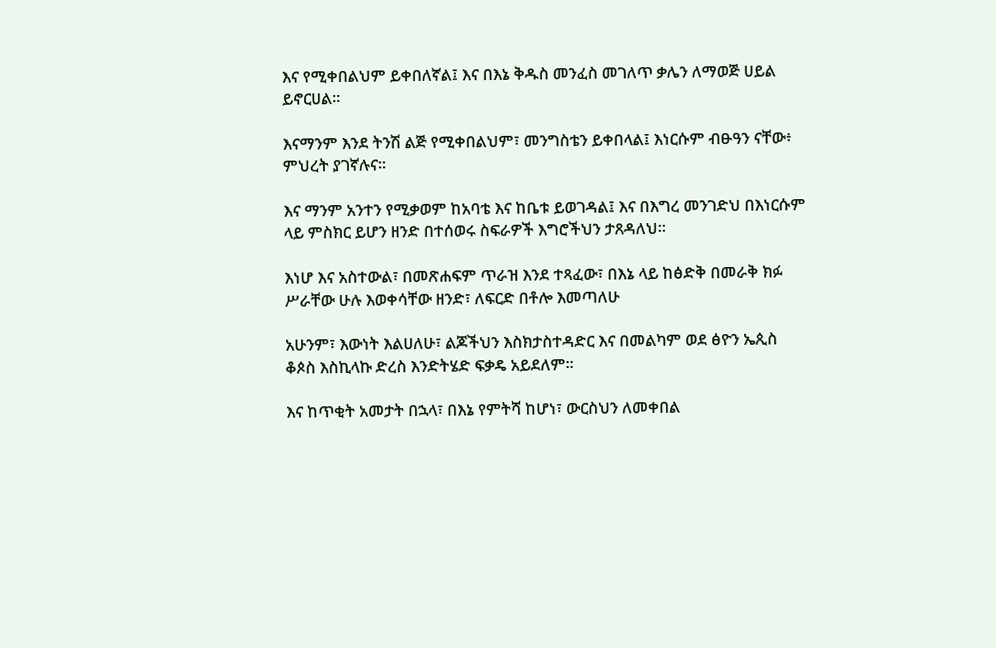እና የሚቀበልህም ይቀበለኛል፤ እና በእኔ ቅዱስ መንፈስ መገለጥ ቃሌን ለማወጅ ሀይል ይኖርሀል።

እናማንም እንደ ትንሽ ልጅ የሚቀበልህም፣ መንግስቴን ይቀበላል፤ እነርሱም ብፁዓን ናቸው፥ ምህረት ያገኛሉና።

እና ማንም አንተን የሚቃወም ከአባቴ እና ከቤቱ ይወገዳል፤ እና በእግረ መንገድህ በእነርሱም ላይ ምስክር ይሆን ዘንድ በተሰወሩ ስፍራዎች እግሮችህን ታጸዳለህ።

እነሆ እና አስተውል፣ በመጽሐፍም ጥራዝ እንደ ተጻፈው፣ በእኔ ላይ ከፅድቅ በመራቅ ክፉ ሥራቸው ሁሉ እወቀሳቸው ዘንድ፣ ለፍርድ በቶሎ እመጣለሁ

አሁንም፣ እውነት እልሀለሁ፣ ልጆችህን እስክታስተዳድር እና በመልካም ወደ ፅዮን ኤጲስ ቆጶስ እስኪላኩ ድረስ እንድትሄድ ፍቃዴ አይደለም።

እና ከጥቂት አመታት በኋላ፣ በእኔ የምትሻ ከሆነ፣ ውርስህን ለመቀበል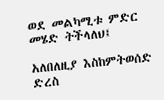ወደ መልካሚቱ ምድር መሄድ ትችላለህ፤

አለበለዚያ እስከምትወሰድ ድረስ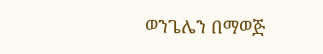ወንጌሌን በማወጅ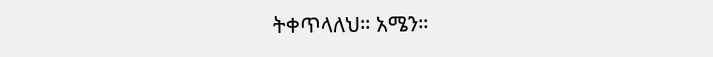ትቀጥላለህ። አሜን።